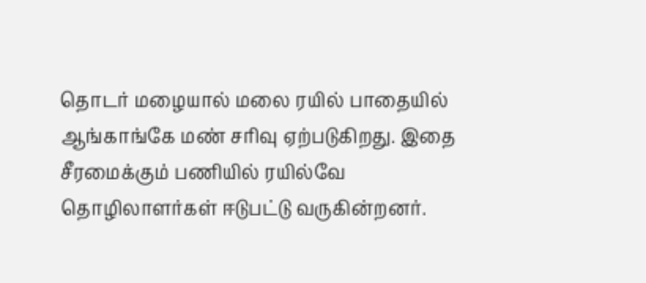தொடர் மழையால் மலை ரயில் பாதையில் ஆங்காங்கே மண் சரிவு ஏற்படுகிறது. இதை சீரமைக்கும் பணியில் ரயில்வே தொழிலாளர்கள் ஈடுபட்டு வருகின்றனர்.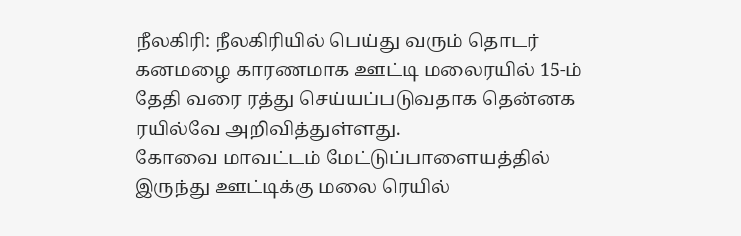நீலகிரி: நீலகிரியில் பெய்து வரும் தொடர் கனமழை காரணமாக ஊட்டி மலைரயில் 15-ம் தேதி வரை ரத்து செய்யப்படுவதாக தென்னக ரயில்வே அறிவித்துள்ளது.
கோவை மாவட்டம் மேட்டுப்பாளையத்தில் இருந்து ஊட்டிக்கு மலை ரெயில்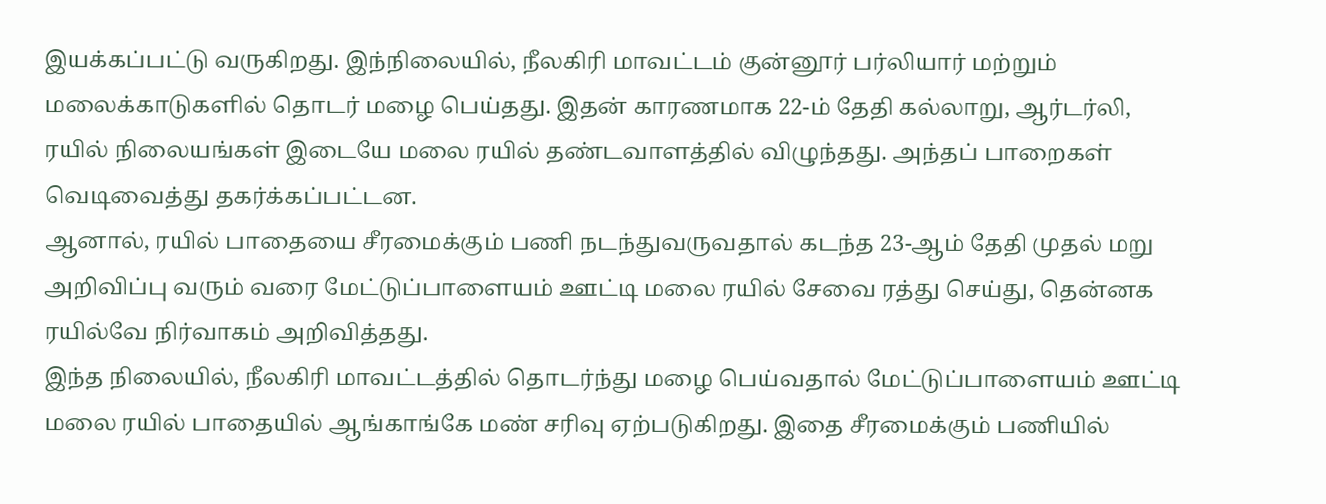இயக்கப்பட்டு வருகிறது. இந்நிலையில், நீலகிரி மாவட்டம் குன்னூர் பர்லியார் மற்றும் மலைக்காடுகளில் தொடர் மழை பெய்தது. இதன் காரணமாக 22-ம் தேதி கல்லாறு, ஆர்டர்லி, ரயில் நிலையங்கள் இடையே மலை ரயில் தண்டவாளத்தில் விழுந்தது. அந்தப் பாறைகள் வெடிவைத்து தகர்க்கப்பட்டன.
ஆனால், ரயில் பாதையை சீரமைக்கும் பணி நடந்துவருவதால் கடந்த 23-ஆம் தேதி முதல் மறு அறிவிப்பு வரும் வரை மேட்டுப்பாளையம் ஊட்டி மலை ரயில் சேவை ரத்து செய்து, தென்னக ரயில்வே நிர்வாகம் அறிவித்தது.
இந்த நிலையில், நீலகிரி மாவட்டத்தில் தொடர்ந்து மழை பெய்வதால் மேட்டுப்பாளையம் ஊட்டி மலை ரயில் பாதையில் ஆங்காங்கே மண் சரிவு ஏற்படுகிறது. இதை சீரமைக்கும் பணியில்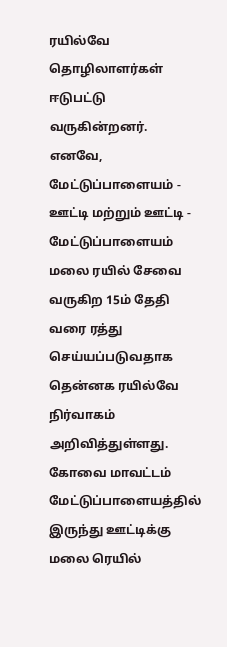ரயில்வே தொழிலாளர்கள் ஈடுபட்டு வருகின்றனர்.
எனவே, மேட்டுப்பாளையம் - ஊட்டி மற்றும் ஊட்டி - மேட்டுப்பாளையம் மலை ரயில் சேவை வருகிற 15ம் தேதி வரை ரத்து செய்யப்படுவதாக தென்னக ரயில்வே நிர்வாகம் அறிவித்துள்ளது.
கோவை மாவட்டம் மேட்டுப்பாளையத்தில் இருந்து ஊட்டிக்கு மலை ரெயில்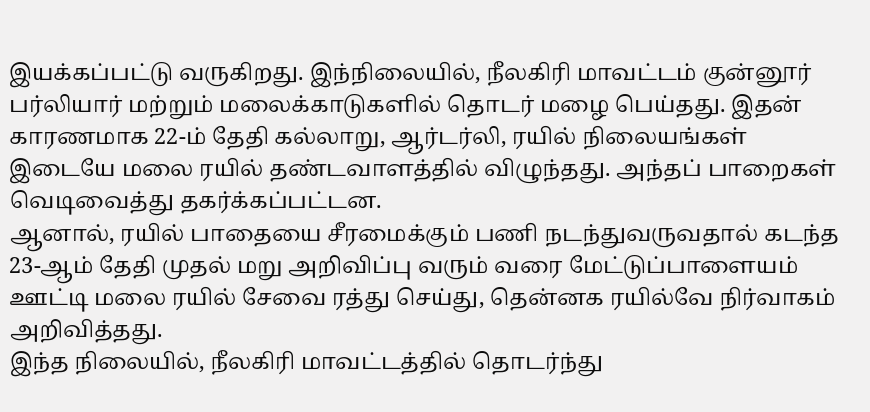இயக்கப்பட்டு வருகிறது. இந்நிலையில், நீலகிரி மாவட்டம் குன்னூர் பர்லியார் மற்றும் மலைக்காடுகளில் தொடர் மழை பெய்தது. இதன் காரணமாக 22-ம் தேதி கல்லாறு, ஆர்டர்லி, ரயில் நிலையங்கள் இடையே மலை ரயில் தண்டவாளத்தில் விழுந்தது. அந்தப் பாறைகள் வெடிவைத்து தகர்க்கப்பட்டன.
ஆனால், ரயில் பாதையை சீரமைக்கும் பணி நடந்துவருவதால் கடந்த 23-ஆம் தேதி முதல் மறு அறிவிப்பு வரும் வரை மேட்டுப்பாளையம் ஊட்டி மலை ரயில் சேவை ரத்து செய்து, தென்னக ரயில்வே நிர்வாகம் அறிவித்தது.
இந்த நிலையில், நீலகிரி மாவட்டத்தில் தொடர்ந்து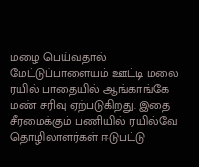மழை பெய்வதால் மேட்டுப்பாளையம் ஊட்டி மலை ரயில் பாதையில் ஆங்காங்கே மண் சரிவு ஏற்படுகிறது. இதை சீரமைக்கும் பணியில் ரயில்வே தொழிலாளர்கள் ஈடுபட்டு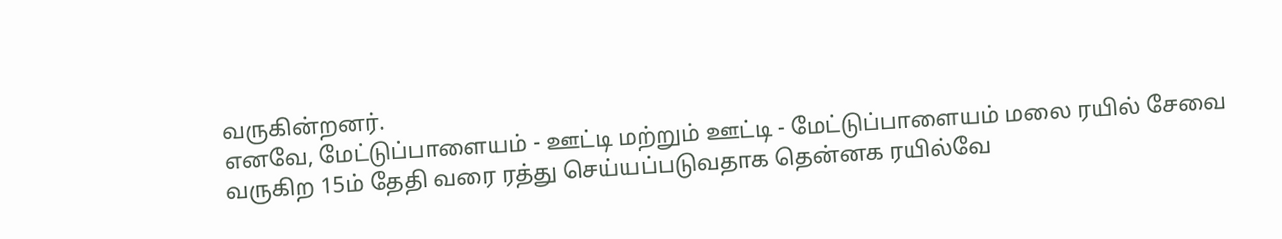வருகின்றனர்.
எனவே, மேட்டுப்பாளையம் - ஊட்டி மற்றும் ஊட்டி - மேட்டுப்பாளையம் மலை ரயில் சேவை வருகிற 15ம் தேதி வரை ரத்து செய்யப்படுவதாக தென்னக ரயில்வே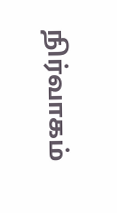நிர்வாகம்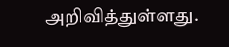அறிவித்துள்ளது.